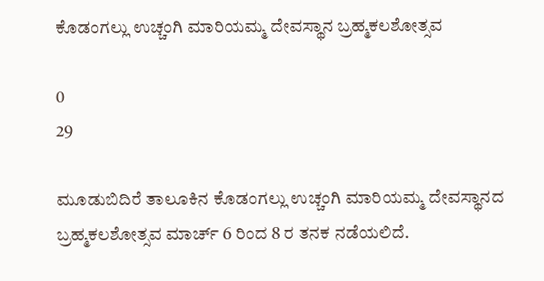ಕೊಡಂಗಲ್ಲು ಉಚ್ಚಂಗಿ ಮಾರಿಯಮ್ಮ ದೇವಸ್ಥಾನ ಬ್ರಹ್ಮಕಲಶೋತ್ಸವ

0
29

ಮೂಡುಬಿದಿರೆ ತಾಲೂಕಿನ ಕೊಡಂಗಲ್ಲು ಉಚ್ಚಂಗಿ ಮಾರಿಯಮ್ಮ ದೇವಸ್ಥಾನದ ಬ್ರಹ್ಮಕಲಶೋತ್ಸವ ಮಾರ್ಚ್ 6 ರಿಂದ 8 ರ ತನಕ ನಡೆಯಲಿದೆ.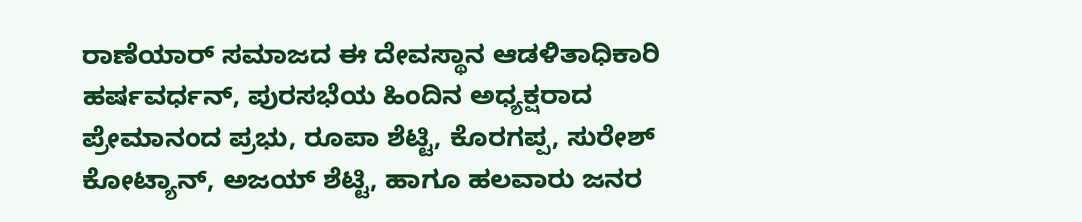ರಾಣೆಯಾರ್ ಸಮಾಜದ ಈ ದೇವಸ್ಥಾನ ಆಡಳಿತಾಧಿಕಾರಿ ಹರ್ಷವರ್ಧನ್, ಪುರಸಭೆಯ ಹಿಂದಿನ ಅಧ್ಯಕ್ಷರಾದ ಪ್ರೇಮಾನಂದ ಪ್ರಭು, ರೂಪಾ ಶೆಟ್ಟಿ, ಕೊರಗಪ್ಪ, ಸುರೇಶ್ ಕೋಟ್ಯಾನ್, ಅಜಯ್ ಶೆಟ್ಟಿ, ಹಾಗೂ ಹಲವಾರು ಜನರ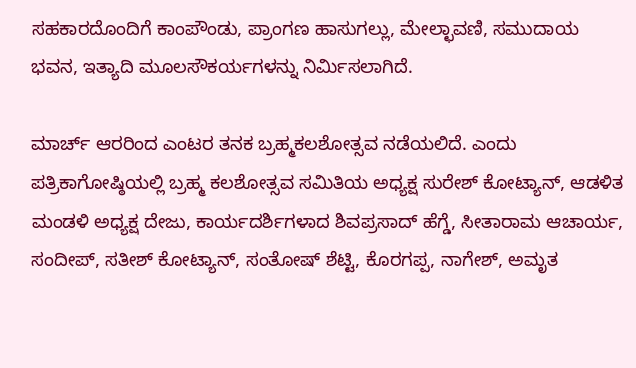ಸಹಕಾರದೊಂದಿಗೆ ಕಾಂಪೌಂಡು, ಪ್ರಾಂಗಣ ಹಾಸುಗಲ್ಲು, ಮೇಲ್ಛಾವಣಿ, ಸಮುದಾಯ ಭವನ, ಇತ್ಯಾದಿ ಮೂಲಸೌಕರ್ಯಗಳನ್ನು ನಿರ್ಮಿಸಲಾಗಿದೆ.

ಮಾರ್ಚ್ ಆರರಿಂದ ಎಂಟರ ತನಕ ಬ್ರಹ್ಮಕಲಶೋತ್ಸವ ನಡೆಯಲಿದೆ. ಎಂದು ಪತ್ರಿಕಾಗೋಷ್ಠಿಯಲ್ಲಿ ಬ್ರಹ್ಮ ಕಲಶೋತ್ಸವ ಸಮಿತಿಯ ಅಧ್ಯಕ್ಷ ಸುರೇಶ್ ಕೋಟ್ಯಾನ್, ಆಡಳಿತ ಮಂಡಳಿ ಅಧ್ಯಕ್ಷ ದೇಜು, ಕಾರ್ಯದರ್ಶಿಗಳಾದ ಶಿವಪ್ರಸಾದ್ ಹೆಗ್ಡೆ, ಸೀತಾರಾಮ ಆಚಾರ್ಯ, ಸಂದೀಪ್, ಸತೀಶ್ ಕೋಟ್ಯಾನ್, ಸಂತೋಷ್ ಶೆಟ್ಟಿ, ಕೊರಗಪ್ಪ, ನಾಗೇಶ್, ಅಮೃತ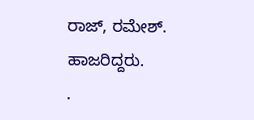ರಾಜ್, ರಮೇಶ್. ಹಾಜರಿದ್ದರು.
.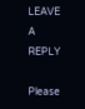LEAVE A REPLY

Please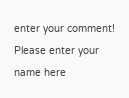enter your comment!
Please enter your name here